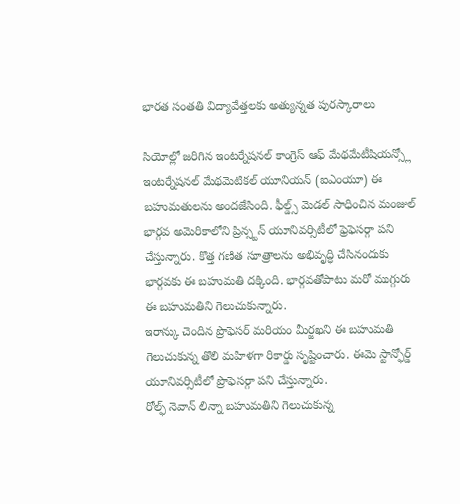భారత సంతతి విద్యావేత్తలకు అత్యున్నత పురస్కారాలు

సియోల్లో జరిగిన ఇంటర్నేషనల్ కాంగ్రెస్ ఆఫ్ మేథమేటీషియన్స్లో ఇంటర్నేషనల్ మేథమెటికల్ యూనియన్ (ఐఎంయూ) ఈ బహుమతులను అందజేసింది. ఫీల్డ్స్ మెడల్ సాధించిన మంజుల్ భార్గవ అమెరికాలోని ప్రిన్స్టన్ యూనివర్సిటీలో ఫ్రెఫెసర్గా పని చేస్తున్నారు. కొత్త గణిత సూత్రాలను అభివృద్ధి చేసినందుకు భార్గవకు ఈ బహుమతి దక్కింది. భార్గవతోపాటు మరో ముగ్గురు ఈ బహుమతిని గెలుచుకున్నారు.
ఇరాన్కు చెందిన ప్రొఫెసర్ మరియం మీర్జఖని ఈ బహుమతి గెలుచుకున్న తొలి మహిళగా రికార్డు సృష్టించారు. ఈమె స్టాన్ఫోర్డ్ యూనివర్సిటీలో ప్రొఫెసర్గా పని చేస్తున్నారు.
రోల్ఫ్ నెవాన్ లిన్నా బహుమతిని గెలుచుకున్న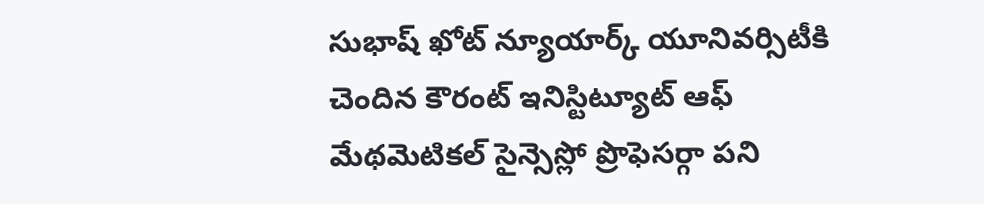సుభాష్ ఖోట్ న్యూయార్క్ యూనివర్సిటీకి చెందిన కౌరంట్ ఇనిస్టిట్యూట్ ఆఫ్ మేథమెటికల్ సైన్సెస్లో ప్రొఫెసర్గా పని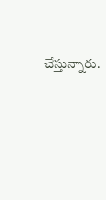చేస్తున్నారు.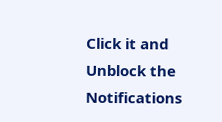Click it and Unblock the Notifications